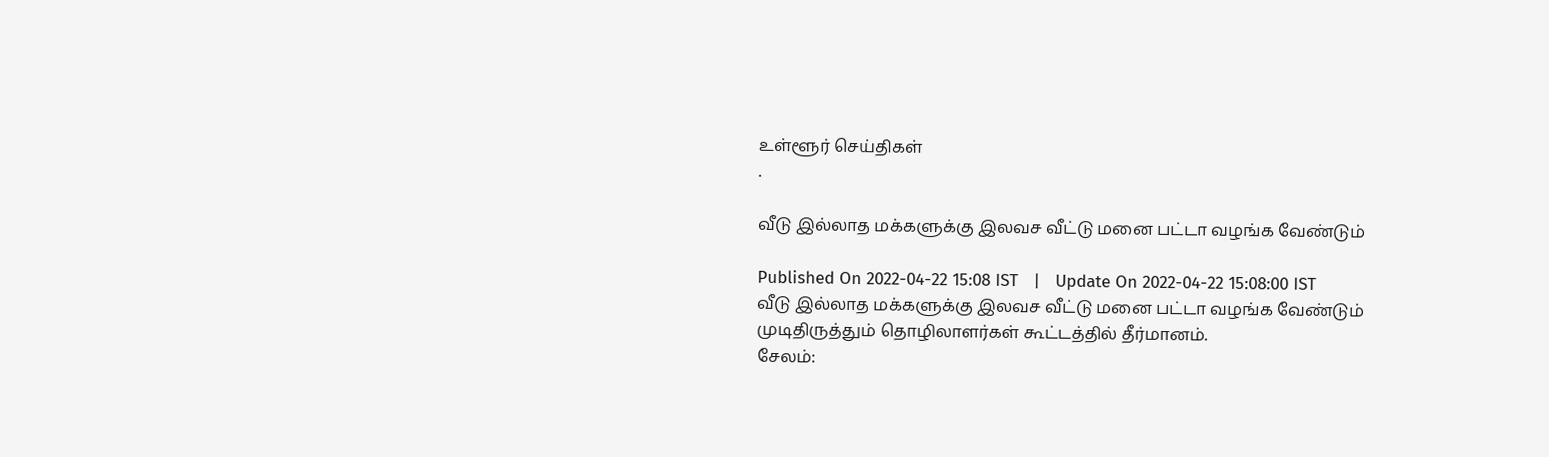உள்ளூர் செய்திகள்
.

வீடு இல்லாத மக்களுக்கு இலவச வீட்டு மனை பட்டா வழங்க வேண்டும்

Published On 2022-04-22 15:08 IST   |   Update On 2022-04-22 15:08:00 IST
வீடு இல்லாத மக்களுக்கு இலவச வீட்டு மனை பட்டா வழங்க வேண்டும் முடிதிருத்தும் தொழிலாளர்கள் கூட்டத்தில் தீர்மானம்.
சேலம்: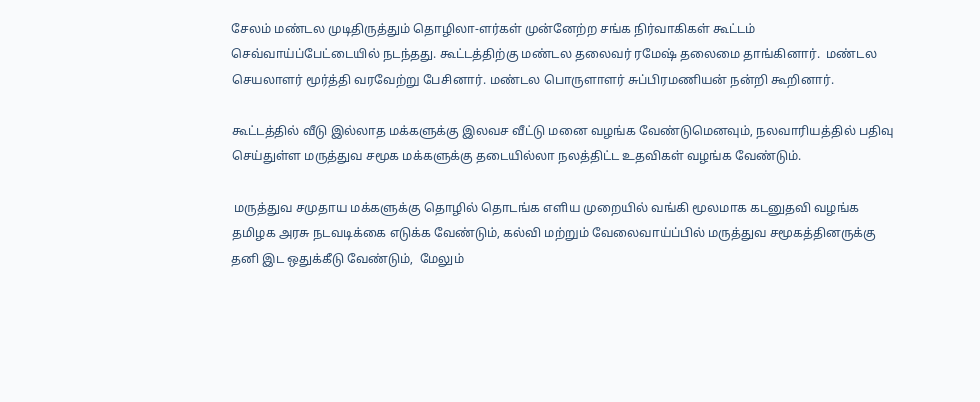சேலம் மண்டல முடிதிருத்தும் தொழிலா-ளர்கள் முன்னேற்ற சங்க நிர்வாகிகள் கூட்டம் செவ்வாய்ப்பேட்டையில் நடந்தது. கூட்டத்திற்கு மண்டல தலைவர் ரமேஷ் தலைமை தாங்கினார்.  மண்டல செயலாளர் மூர்த்தி வரவேற்று பேசினார். மண்டல பொருளாளர் சுப்பிரமணியன் நன்றி கூறினார்.

கூட்டத்தில் வீடு இல்லாத மக்களுக்கு இலவச வீட்டு மனை வழங்க வேண்டுமெனவும், நலவாரியத்தில் பதிவு செய்துள்ள மருத்துவ சமூக மக்களுக்கு தடையில்லா நலத்திட்ட உதவிகள் வழங்க வேண்டும்.

 மருத்துவ சமுதாய மக்களுக்கு தொழில் தொடங்க எளிய முறையில் வங்கி மூலமாக கடனுதவி வழங்க தமிழக அரசு நடவடிக்கை எடுக்க வேண்டும், கல்வி மற்றும் வேலைவாய்ப்பில் மருத்துவ சமூகத்தினருக்கு தனி இட ஒதுக்கீடு வேண்டும்,  மேலும்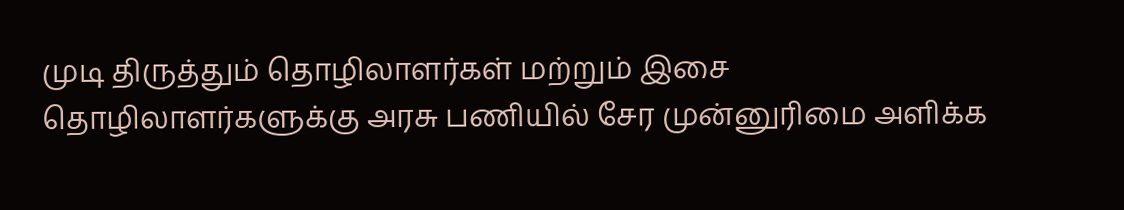முடி திருத்தும் தொழிலாளர்கள் மற்றும் இசை தொழிலாளர்களுக்கு அரசு பணியில் சேர முன்னுரிமை அளிக்க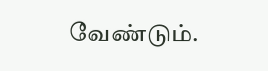வேண்டும்.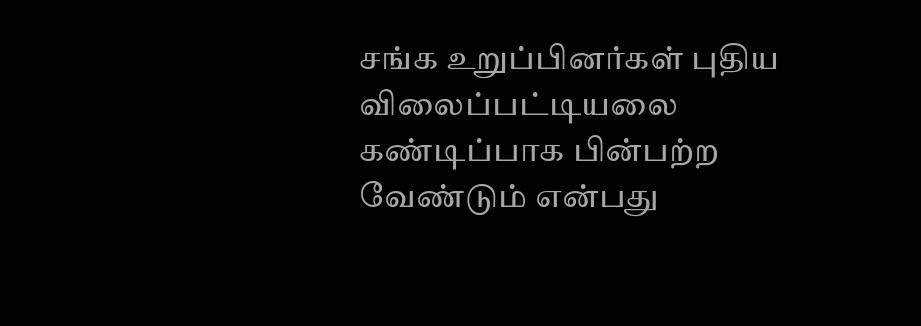சங்க உறுப்பினர்கள் புதிய விலைப்பட்டியலை கண்டிப்பாக பின்பற்ற வேண்டும் என்பது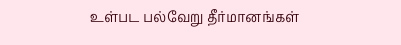உள்பட பல்வேறு தீர்மானங்கள்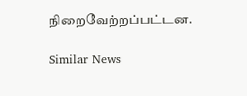நிறைவேற்றப்பட்டன.

Similar News